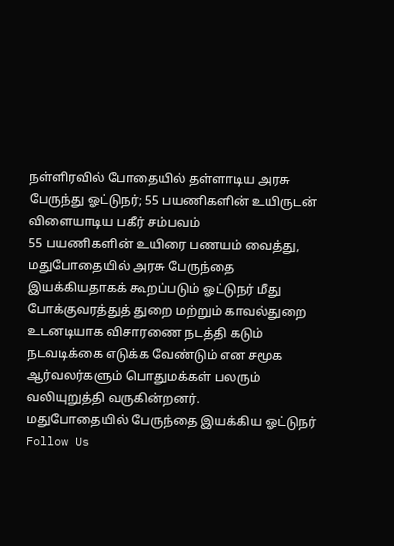நள்ளிரவில் போதையில் தள்ளாடிய அரசு பேருந்து ஓட்டுநர்; 55 பயணிகளின் உயிருடன் விளையாடிய பகீர் சம்பவம்
55 பயணிகளின் உயிரை பணயம் வைத்து, மதுபோதையில் அரசு பேருந்தை இயக்கியதாகக் கூறப்படும் ஓட்டுநர் மீது போக்குவரத்துத் துறை மற்றும் காவல்துறை உடனடியாக விசாரணை நடத்தி கடும் நடவடிக்கை எடுக்க வேண்டும் என சமூக ஆர்வலர்களும் பொதுமக்கள் பலரும் வலியுறுத்தி வருகின்றனர்.
மதுபோதையில் பேருந்தை இயக்கிய ஓட்டுநர்
Follow Us